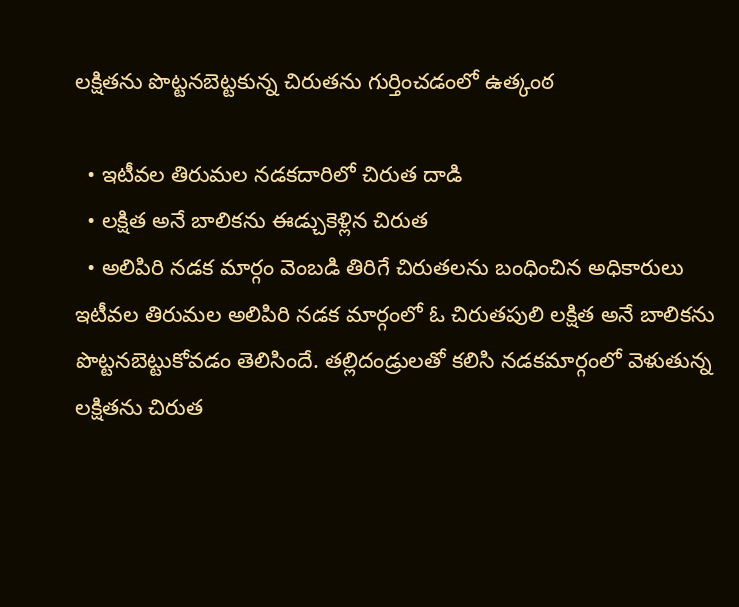లక్షితను పొట్టనబెట్టకున్న చిరుతను గుర్తించడంలో ఉత్కంఠ

  • ఇటీవల తిరుమల నడకదారిలో చిరుత దాడి
  • లక్షిత అనే బాలికను ఈడ్చుకెళ్లిన చిరుత
  • అలిపిరి నడక మార్గం వెంబడి తిరిగే చిరుతలను బంధించిన అధికారులు
ఇటీవల తిరుమల అలిపిరి నడక మార్గంలో ఓ చిరుతపులి లక్షిత అనే బాలికను పొట్టనబెట్టుకోవడం తెలిసిందే. తల్లిదండ్రులతో కలిసి నడకమార్గంలో వెళుతున్న లక్షితను చిరుత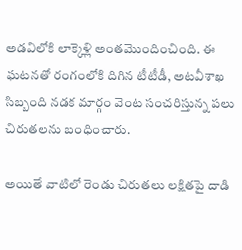అడవిలోకి లాక్కెళ్లి అంతమొందించింది. ఈ ఘటనతో రంగంలోకి దిగిన టీటీడీ, అటవీశాఖ సిబ్బంది నడక మార్గం వెంట సంచరిస్తున్న పలు చిరుతలను బంధించారు.

అయితే వాటిలో రెండు చిరుతలు లక్షితపై దాడి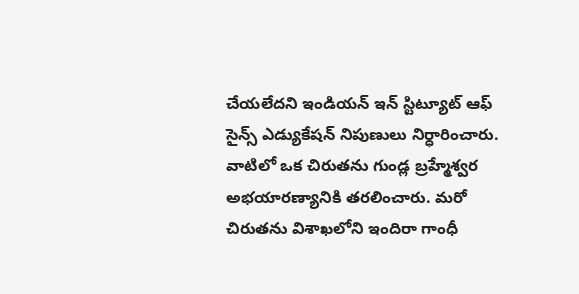చేయలేదని ఇండియన్ ఇన్ స్టిట్యూట్ ఆఫ్ సైన్స్ ఎడ్యుకేషన్ నిపుణులు నిర్ధారించారు. వాటిలో ఒక చిరుతను గుండ్ల బ్రహ్మేశ్వర అభయారణ్యానికి తరలించారు. మరో చిరుతను విశాఖలోని ఇందిరా గాంధీ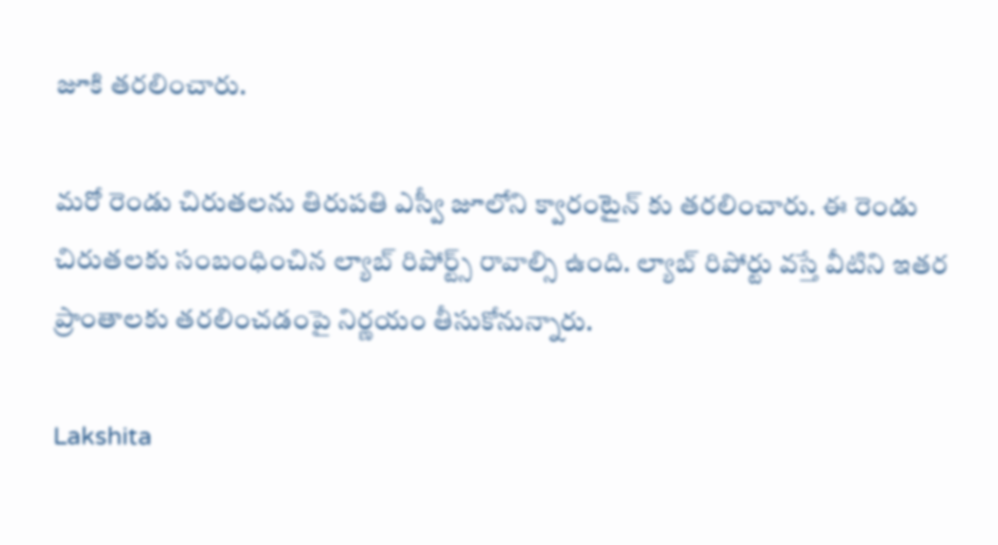జూకి తరలించారు.

మరో రెండు చిరుతలను తిరుపతి ఎస్వీ జూలోని క్వారంటైన్ కు తరలించారు. ఈ రెండు చిరుతలకు సంబంధించిన ల్యాబ్ రిపోర్ట్స్ రావాల్సి ఉంది. ల్యాబ్ రిపోర్టు వస్తే వీటిని ఇతర ప్రాంతాలకు తరలించడంపై నిర్ణయం తీసుకోనున్నారు.

Lakshita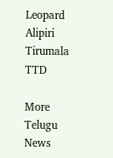Leopard
Alipiri
Tirumala
TTD

More Telugu News